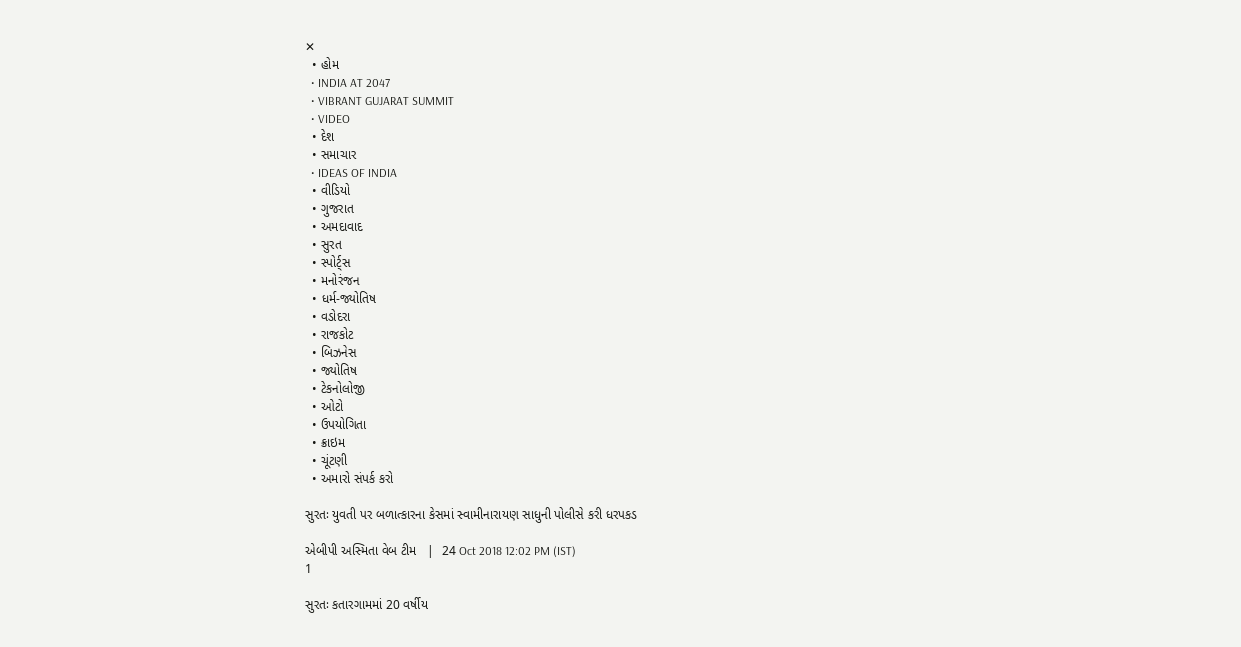✕
  • હોમ
  • INDIA AT 2047
  • VIBRANT GUJARAT SUMMIT
  • VIDEO
  • દેશ
  • સમાચાર
  • IDEAS OF INDIA
  • વીડિયો
  • ગુજરાત
  • અમદાવાદ
  • સુરત
  • સ્પોર્ટ્સ
  • મનોરંજન
  • ધર્મ-જ્યોતિષ
  • વડોદરા
  • રાજકોટ
  • બિઝનેસ
  • જ્યોતિષ
  • ટેકનોલોજી
  • ઓટો
  • ઉપયોગિતા
  • ક્રાઇમ
  • ચૂંટણી
  • અમારો સંપર્ક કરો

સુરતઃ યુવતી પર બળાત્કારના કેસમાં સ્વામીનારાયણ સાધુની પોલીસે કરી ધરપકડ

એબીપી અસ્મિતા વેબ ટીમ   |  24 Oct 2018 12:02 PM (IST)
1

સુરતઃ કતારગામમાં 20 વર્ષીય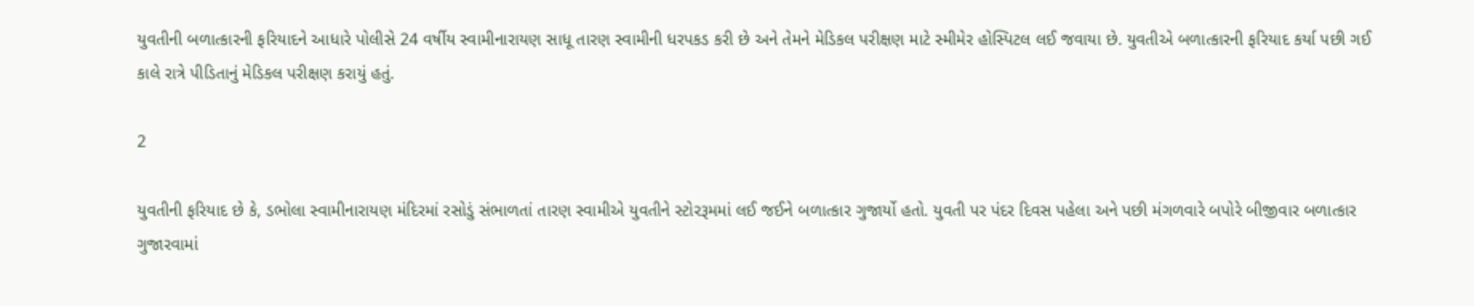યુવતીની બળાત્કારની ફરિયાદને આધારે પોલીસે 24 વર્ષીય સ્વામીનારાયણ સાધૂ તારણ સ્વામીની ધરપકડ કરી છે અને તેમને મેડિકલ પરીક્ષણ માટે સ્મીમેર હોસ્પિટલ લઈ જવાયા છે. યુવતીએ બળાત્કારની ફરિયાદ કર્યા પછી ગઈ કાલે રાત્રે પીડિતાનું મેડિકલ પરીક્ષણ કરાયું હતું.

2

યુવતીની ફરિયાદ છે કે, ડભોલા સ્વામીનારાયણ મંદિરમાં રસોડું સંભાળતાં તારણ સ્વામીએ યુવતીને સ્ટોરરૂમમાં લઈ જઈને બળાત્કાર ગુજાર્યો હતો. યુવતી પર પંદર દિવસ પહેલા અને પછી મંગળવારે બપોરે બીજીવાર બળાત્કાર ગુજારવામાં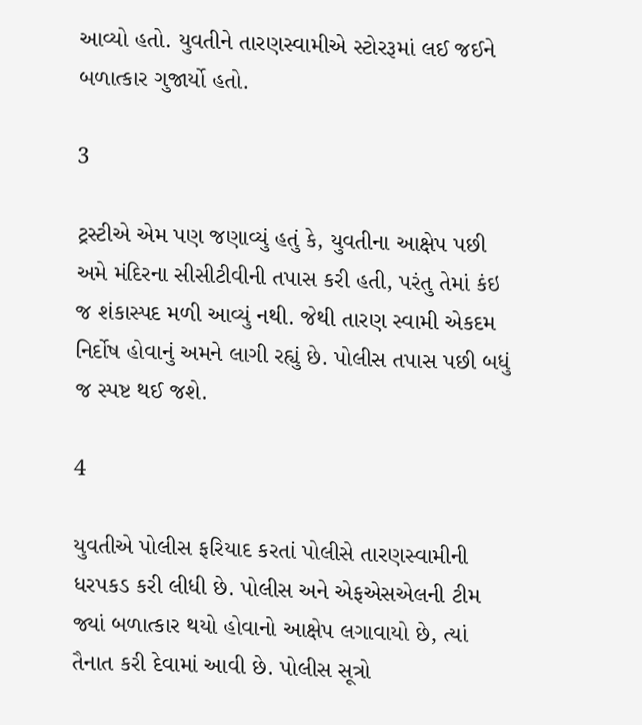આવ્યો હતો. યુવતીને તારણસ્વામીએ સ્ટોરરૂમાં લઈ જઈને બળાત્કાર ગુજાર્યો હતો.

3

ટ્રસ્ટીએ એમ પણ જણાવ્યું હતું કે, યુવતીના આક્ષેપ પછી અમે મંદિરના સીસીટીવીની તપાસ કરી હતી, પરંતુ તેમાં કંઇ જ શંકાસ્પદ મળી આવ્યું નથી. જેથી તારણ સ્વામી એકદમ નિર્દોષ હોવાનું અમને લાગી રહ્યું છે. પોલીસ તપાસ પછી બધું જ સ્પષ્ટ થઈ જશે.

4

યુવતીએ પોલીસ ફરિયાદ કરતાં પોલીસે તારણસ્વામીની ધરપકડ કરી લીધી છે. પોલીસ અને એફએસએલની ટીમ જ્યાં બળાત્કાર થયો હોવાનો આક્ષેપ લગાવાયો છે, ત્યાં તૈનાત કરી દેવામાં આવી છે. પોલીસ સૂત્રો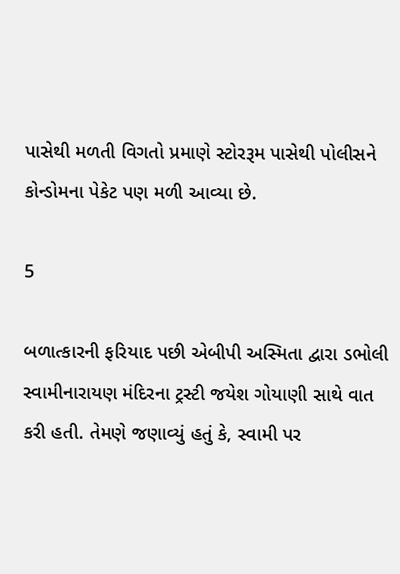પાસેથી મળતી વિગતો પ્રમાણે સ્ટોરરૂમ પાસેથી પોલીસને કોન્ડોમના પેકેટ પણ મળી આવ્યા છે.

5

બળાત્કારની ફરિયાદ પછી એબીપી અસ્મિતા દ્વારા ડભોલી સ્વામીનારાયણ મંદિરના ટ્રસ્ટી જયેશ ગોયાણી સાથે વાત કરી હતી. તેમણે જણાવ્યું હતું કે, સ્વામી પર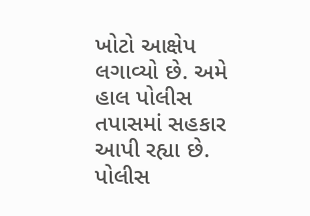ખોટો આક્ષેપ લગાવ્યો છે. અમે હાલ પોલીસ તપાસમાં સહકાર આપી રહ્યા છે. પોલીસ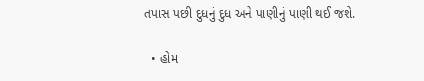તપાસ પછી દુધનું દુધ અને પાણીનું પાણી થઈ જશે.

  • હોમ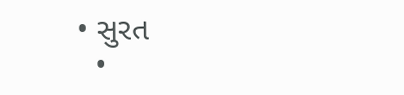• સુરત
  •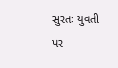સુરતઃ યુવતી પર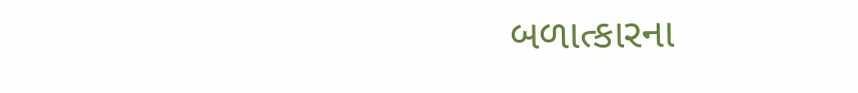બળાત્કારના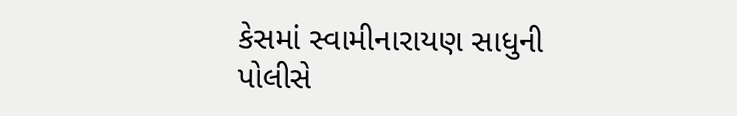કેસમાં સ્વામીનારાયણ સાધુની પોલીસે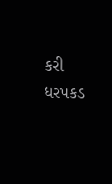કરી ધરપકડ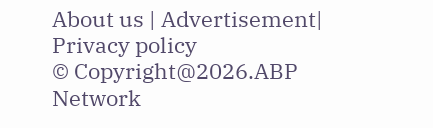About us | Advertisement| Privacy policy
© Copyright@2026.ABP Network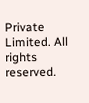Private Limited. All rights reserved.